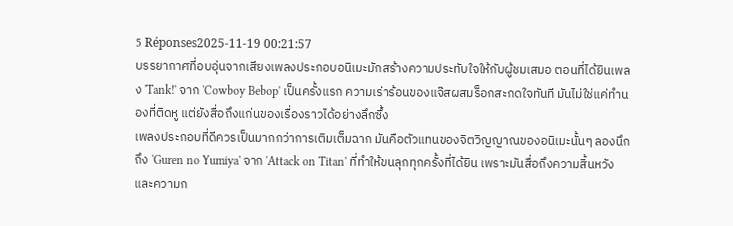5 Réponses2025-11-19 00:21:57
บรรยากาศที่อบอุ่นจากเสียงเพลงประกอบอนิเมะมักสร้างความประทับใจให้กับผู้ชมเสมอ ตอนที่ได้ยินเพลง 'Tank!' จาก 'Cowboy Bebop' เป็นครั้งแรก ความเร่าร้อนของแจ๊สผสมร็อกสะกดใจทันที มันไม่ใช่แค่ทำนองที่ติดหู แต่ยังสื่อถึงแก่นของเรื่องราวได้อย่างลึกซึ้ง
เพลงประกอบที่ดีควรเป็นมากกว่าการเติมเต็มฉาก มันคือตัวแทนของจิตวิญญาณของอนิเมะนั้นๆ ลองนึกถึง 'Guren no Yumiya' จาก 'Attack on Titan' ที่ทำให้ขนลุกทุกครั้งที่ได้ยิน เพราะมันสื่อถึงความสิ้นหวังและความก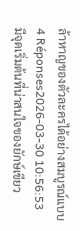ล้าหาญของตัวละครได้อย่างสมบูรณ์แบบ
4 Réponses2026-03-30 10:56:53
มีจุดเริ่มต้นที่น่าสนใจของยักษ์เขียว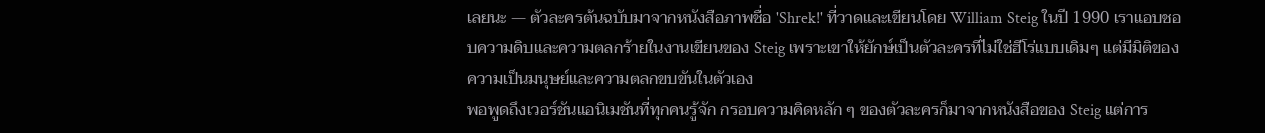เลยนะ — ตัวละครต้นฉบับมาจากหนังสือภาพชื่อ 'Shrek!' ที่วาดและเขียนโดย William Steig ในปี 1990 เราแอบชอบความดิบและความตลกร้ายในงานเขียนของ Steig เพราะเขาให้ยักษ์เป็นตัวละครที่ไม่ใช่ฮีโร่แบบเดิมๆ แต่มีมิติของความเป็นมนุษย์และความตลกขบขันในตัวเอง
พอพูดถึงเวอร์ชันแอนิเมชันที่ทุกคนรู้จัก กรอบความคิดหลัก ๆ ของตัวละครก็มาจากหนังสือของ Steig แต่การ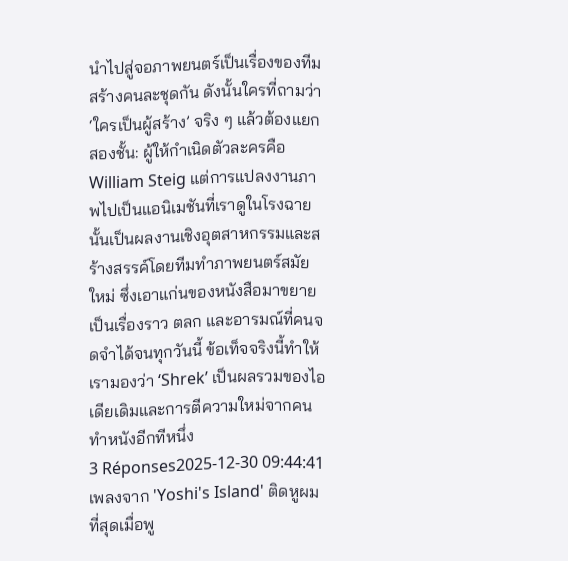นำไปสู่จอภาพยนตร์เป็นเรื่องของทีมสร้างคนละชุดกัน ดังนั้นใครที่ถามว่า ‘ใครเป็นผู้สร้าง’ จริง ๆ แล้วต้องแยกสองชั้น: ผู้ให้กำเนิดตัวละครคือ William Steig แต่การแปลงงานภาพไปเป็นแอนิเมชันที่เราดูในโรงฉายนั้นเป็นผลงานเชิงอุตสาหกรรมและสร้างสรรค์โดยทีมทำภาพยนตร์สมัยใหม่ ซึ่งเอาแก่นของหนังสือมาขยายเป็นเรื่องราว ตลก และอารมณ์ที่คนจดจำได้จนทุกวันนี้ ข้อเท็จจริงนี้ทำให้เรามองว่า ‘Shrek’ เป็นผลรวมของไอเดียเดิมและการตีความใหม่จากคนทำหนังอีกทีหนึ่ง
3 Réponses2025-12-30 09:44:41
เพลงจาก 'Yoshi's Island' ติดหูผมที่สุดเมื่อพู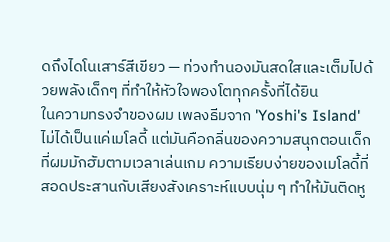ดถึงไดโนเสาร์สีเขียว — ท่วงทำนองมันสดใสและเต็มไปด้วยพลังเด็กๆ ที่ทำให้หัวใจพองโตทุกครั้งที่ได้ยิน
ในความทรงจำของผม เพลงธีมจาก 'Yoshi's Island' ไม่ได้เป็นแค่เมโลดี้ แต่มันคือกลิ่นของความสนุกตอนเด็ก ที่ผมมักฮัมตามเวลาเล่นเกม ความเรียบง่ายของเมโลดี้ที่สอดประสานกับเสียงสังเคราะห์แบบนุ่ม ๆ ทำให้มันติดหู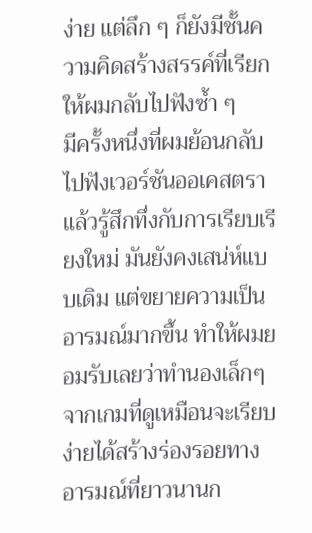ง่าย แต่ลึก ๆ ก็ยังมีชั้นความคิดสร้างสรรค์ที่เรียกให้ผมกลับไปฟังซ้ำ ๆ
มีครั้งหนึ่งที่ผมย้อนกลับไปฟังเวอร์ชันออเคสตราแล้วรู้สึกทึ่งกับการเรียบเรียงใหม่ มันยังคงเสน่ห์แบบเดิม แต่ขยายความเป็นอารมณ์มากขึ้น ทำให้ผมยอมรับเลยว่าทำนองเล็กๆ จากเกมที่ดูเหมือนจะเรียบง่ายได้สร้างร่องรอยทางอารมณ์ที่ยาวนานก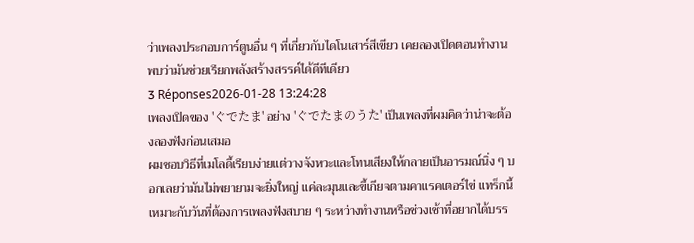ว่าเพลงประกอบการ์ตูนอื่น ๆ ที่เกี่ยวกับไดโนเสาร์สีเขียว เคยลองเปิดตอนทำงาน พบว่ามันช่วยเรียกพลังสร้างสรรค์ได้ดีทีเดียว
3 Réponses2026-01-28 13:24:28
เพลงเปิดของ 'ぐでたま' อย่าง 'ぐでたまのうた' เป็นเพลงที่ผมคิดว่าน่าจะต้องลองฟังก่อนเสมอ
ผมชอบวิธีที่เมโลดี้เรียบง่ายแต่วางจังหวะและโทนเสียงให้กลายเป็นอารมณ์นิ่ง ๆ บอกเลยว่ามันไม่พยายามจะยิ่งใหญ่ แค่ละมุนและขี้เกียจตามคาแรคเตอร์ไข่ แทร็กนี้เหมาะกับวันที่ต้องการเพลงฟังสบาย ๆ ระหว่างทำงานหรือช่วงเช้าที่อยากได้บรร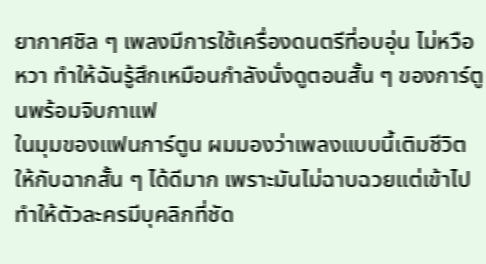ยากาศชิล ๆ เพลงมีการใช้เครื่องดนตรีที่อบอุ่น ไม่หวือหวา ทำให้ฉันรู้สึกเหมือนกำลังนั่งดูตอนสั้น ๆ ของการ์ตูนพร้อมจิบกาแฟ
ในมุมของแฟนการ์ตูน ผมมองว่าเพลงแบบนี้เติมชีวิตให้กับฉากสั้น ๆ ได้ดีมาก เพราะมันไม่ฉาบฉวยแต่เข้าไปทำให้ตัวละครมีบุคลิกที่ชัด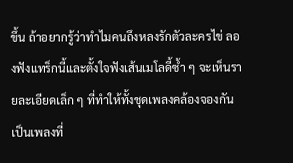ขึ้น ถ้าอยากรู้ว่าทำไมคนถึงหลงรักตัวละครไข่ ลองฟังแทร็กนี้และตั้งใจฟังเส้นเมโลดี้ซ้ำ ๆ จะเห็นรายละเอียดเล็ก ๆ ที่ทำให้ทั้งชุดเพลงคล้องจองกัน เป็นเพลงที่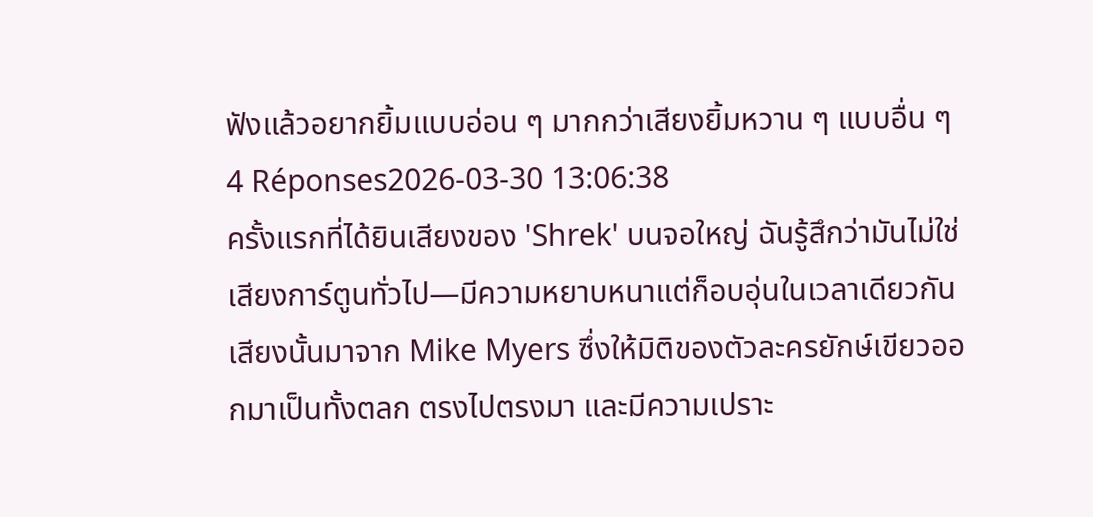ฟังแล้วอยากยิ้มแบบอ่อน ๆ มากกว่าเสียงยิ้มหวาน ๆ แบบอื่น ๆ
4 Réponses2026-03-30 13:06:38
ครั้งแรกที่ได้ยินเสียงของ 'Shrek' บนจอใหญ่ ฉันรู้สึกว่ามันไม่ใช่เสียงการ์ตูนทั่วไป—มีความหยาบหนาแต่ก็อบอุ่นในเวลาเดียวกัน
เสียงนั้นมาจาก Mike Myers ซึ่งให้มิติของตัวละครยักษ์เขียวออกมาเป็นทั้งตลก ตรงไปตรงมา และมีความเปราะ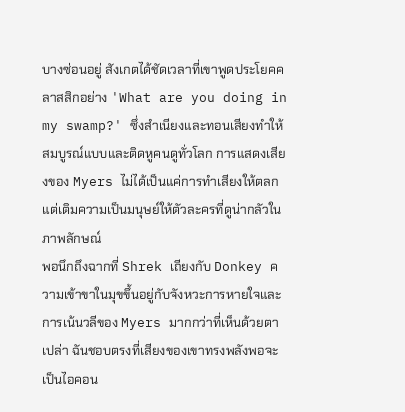บางซ่อนอยู่ สังเกตได้ชัดเวลาที่เขาพูดประโยคคลาสสิกอย่าง 'What are you doing in my swamp?' ซึ่งสำเนียงและทอนเสียงทำให้สมบูรณ์แบบและติดหูคนดูทั่วโลก การแสดงเสียงของ Myers ไม่ได้เป็นแค่การทำเสียงให้ตลก แต่เติมความเป็นมนุษย์ให้ตัวละครที่ดูน่ากลัวในภาพลักษณ์
พอนึกถึงฉากที่ Shrek เถียงกับ Donkey ความเข้าขาในมุขขึ้นอยู่กับจังหวะการหายใจและการเน้นวลีของ Myers มากกว่าที่เห็นด้วยตาเปล่า ฉันชอบตรงที่เสียงของเขาทรงพลังพอจะเป็นไอคอน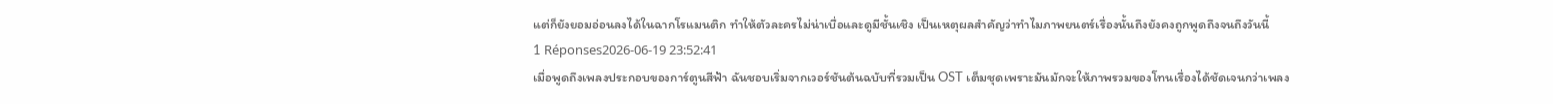แต่ก็ยังยอมอ่อนลงได้ในฉากโรแมนติก ทำให้ตัวละครไม่น่าเบื่อและดูมีชั้นเชิง เป็นเหตุผลสำคัญว่าทำไมภาพยนตร์เรื่องนั้นถึงยังคงถูกพูดถึงจนถึงวันนี้
1 Réponses2026-06-19 23:52:41
เมื่อพูดถึงเพลงประกอบของการ์ตูนสีฟ้า ฉันชอบเริ่มจากเวอร์ชันต้นฉบับที่รวมเป็น OST เต็มชุดเพราะมันมักจะให้ภาพรวมของโทนเรื่องได้ชัดเจนกว่าเพลง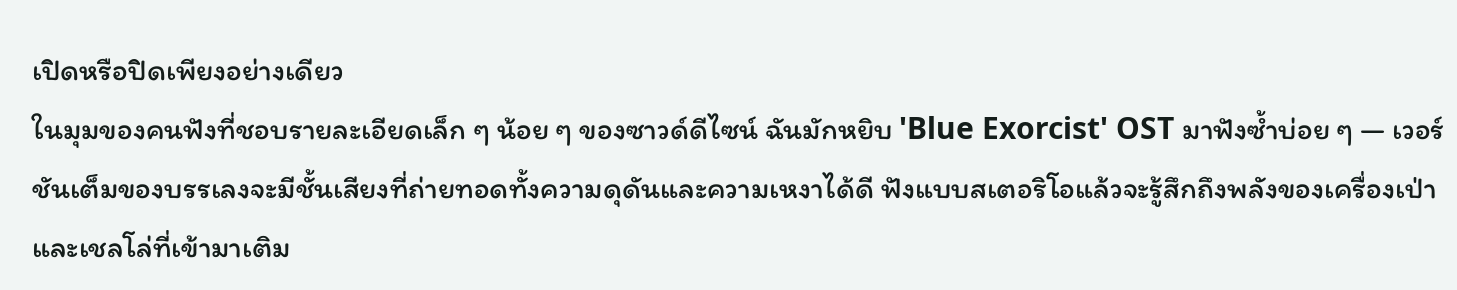เปิดหรือปิดเพียงอย่างเดียว
ในมุมของคนฟังที่ชอบรายละเอียดเล็ก ๆ น้อย ๆ ของซาวด์ดีไซน์ ฉันมักหยิบ 'Blue Exorcist' OST มาฟังซ้ำบ่อย ๆ — เวอร์ชันเต็มของบรรเลงจะมีชั้นเสียงที่ถ่ายทอดทั้งความดุดันและความเหงาได้ดี ฟังแบบสเตอริโอแล้วจะรู้สึกถึงพลังของเครื่องเป่าและเชลโล่ที่เข้ามาเติม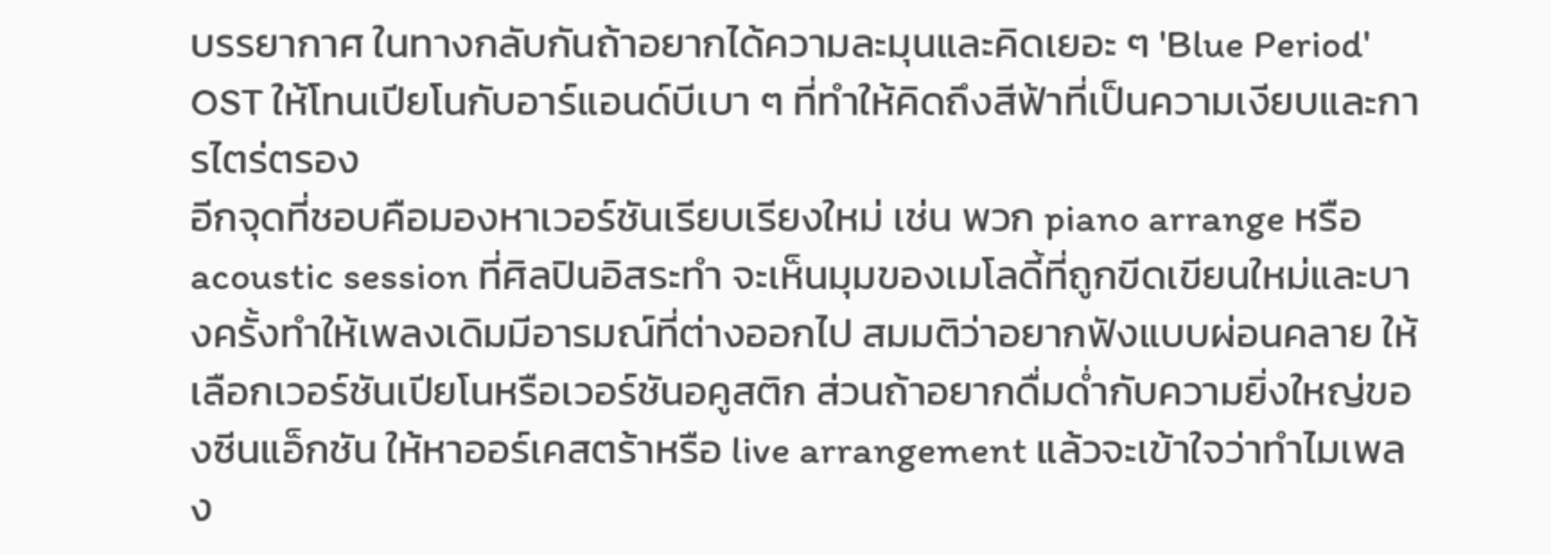บรรยากาศ ในทางกลับกันถ้าอยากได้ความละมุนและคิดเยอะ ๆ 'Blue Period' OST ให้โทนเปียโนกับอาร์แอนด์บีเบา ๆ ที่ทำให้คิดถึงสีฟ้าที่เป็นความเงียบและการไตร่ตรอง
อีกจุดที่ชอบคือมองหาเวอร์ชันเรียบเรียงใหม่ เช่น พวก piano arrange หรือ acoustic session ที่ศิลปินอิสระทำ จะเห็นมุมของเมโลดี้ที่ถูกขีดเขียนใหม่และบางครั้งทำให้เพลงเดิมมีอารมณ์ที่ต่างออกไป สมมติว่าอยากฟังแบบผ่อนคลาย ให้เลือกเวอร์ชันเปียโนหรือเวอร์ชันอคูสติก ส่วนถ้าอยากดื่มด่ำกับความยิ่งใหญ่ของซีนแอ็กชัน ให้หาออร์เคสตร้าหรือ live arrangement แล้วจะเข้าใจว่าทำไมเพลง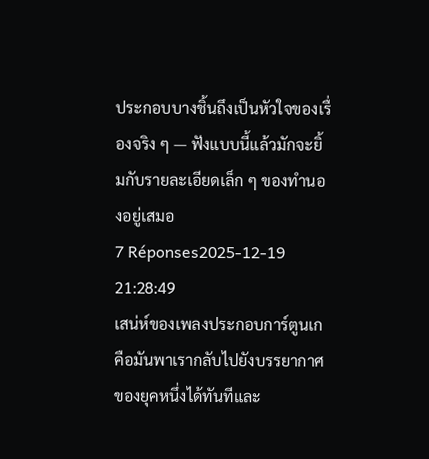ประกอบบางชิ้นถึงเป็นหัวใจของเรื่องจริง ๆ — ฟังแบบนี้แล้วมักจะยิ้มกับรายละเอียดเล็ก ๆ ของทำนองอยู่เสมอ
7 Réponses2025-12-19 21:28:49
เสน่ห์ของเพลงประกอบการ์ตูนเกคือมันพาเรากลับไปยังบรรยากาศของยุคหนึ่งได้ทันทีและ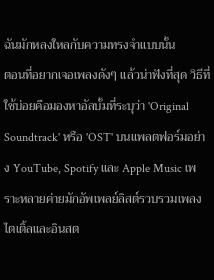ฉันมักหลงใหลกับความทรงจำแบบนั้น
ตอนที่อยากเจอเพลงดังๆ แล้วน่าฟังที่สุด วิธีที่ใช้บ่อยคือมองหาอัลบั้มที่ระบุว่า 'Original Soundtrack' หรือ 'OST' บนแพลตฟอร์มอย่าง YouTube, Spotify และ Apple Music เพราะหลายค่ายมักอัพเพลย์ลิสต์รวบรวมเพลงไตเติ้ลและอินสต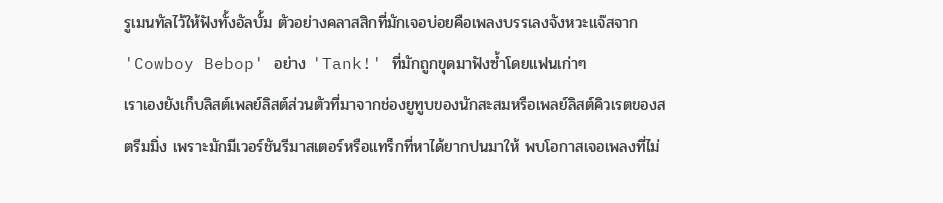รูเมนทัลไว้ให้ฟังทั้งอัลบั้ม ตัวอย่างคลาสสิกที่มักเจอบ่อยคือเพลงบรรเลงจังหวะแจ๊สจาก 'Cowboy Bebop' อย่าง 'Tank!' ที่มักถูกขุดมาฟังซ้ำโดยแฟนเก่าๆ
เราเองยังเก็บลิสต์เพลย์ลิสต์ส่วนตัวที่มาจากช่องยูทูบของนักสะสมหรือเพลย์ลิสต์คิวเรตของสตรีมมิ่ง เพราะมักมีเวอร์ชันรีมาสเตอร์หรือแทร็กที่หาได้ยากปนมาให้ พบโอกาสเจอเพลงที่ไม่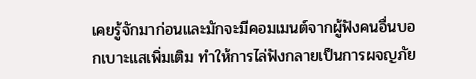เคยรู้จักมาก่อนและมักจะมีคอมเมนต์จากผู้ฟังคนอื่นบอกเบาะแสเพิ่มเติม ทำให้การไล่ฟังกลายเป็นการผจญภัย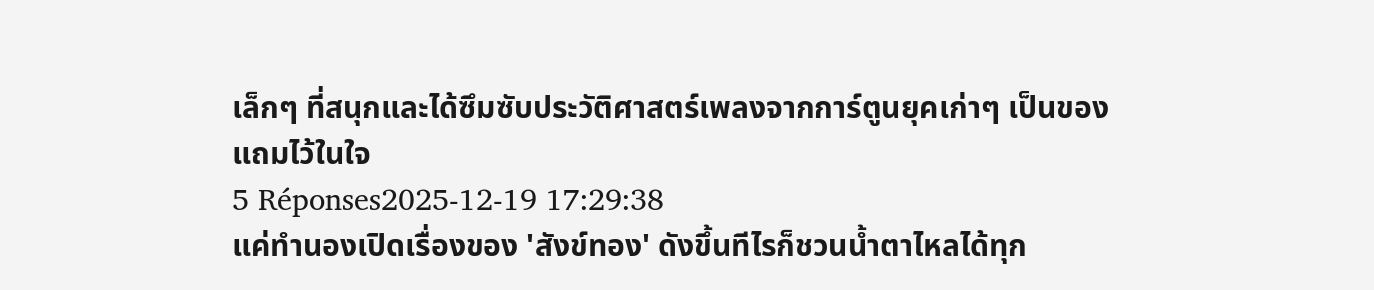เล็กๆ ที่สนุกและได้ซึมซับประวัติศาสตร์เพลงจากการ์ตูนยุคเก่าๆ เป็นของแถมไว้ในใจ
5 Réponses2025-12-19 17:29:38
แค่ทำนองเปิดเรื่องของ 'สังข์ทอง' ดังขึ้นทีไรก็ชวนน้ำตาไหลได้ทุก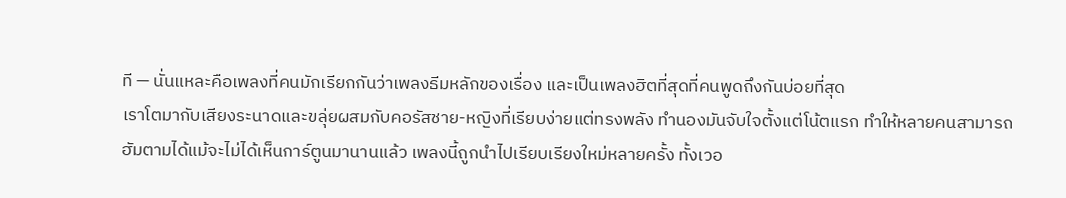ที — นั่นแหละคือเพลงที่คนมักเรียกกันว่าเพลงธีมหลักของเรื่อง และเป็นเพลงฮิตที่สุดที่คนพูดถึงกันบ่อยที่สุด
เราโตมากับเสียงระนาดและขลุ่ยผสมกับคอรัสชาย-หญิงที่เรียบง่ายแต่ทรงพลัง ทำนองมันจับใจตั้งแต่โน้ตแรก ทำให้หลายคนสามารถฮัมตามได้แม้จะไม่ได้เห็นการ์ตูนมานานแล้ว เพลงนี้ถูกนำไปเรียบเรียงใหม่หลายครั้ง ทั้งเวอ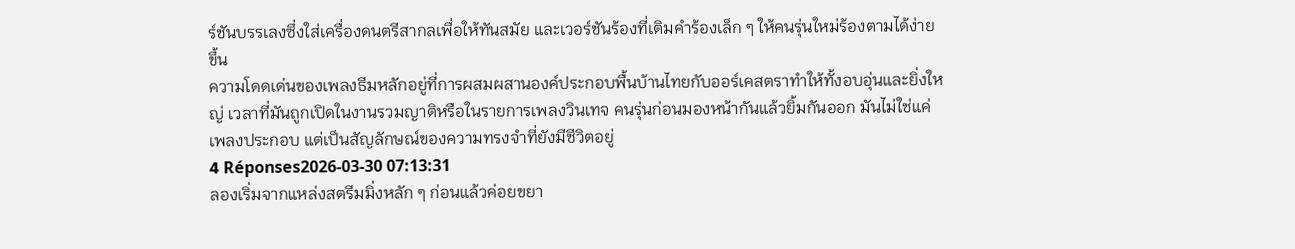ร์ชันบรรเลงซึ่งใส่เครื่องดนตรีสากลเพื่อให้ทันสมัย และเวอร์ชันร้องที่เติมคำร้องเล็ก ๆ ให้คนรุ่นใหม่ร้องตามได้ง่ายขึ้น
ความโดดเด่นของเพลงธีมหลักอยู่ที่การผสมผสานองค์ประกอบพื้นบ้านไทยกับออร์เคสตราทำให้ทั้งอบอุ่นและยิ่งใหญ่ เวลาที่มันถูกเปิดในงานรวมญาติหรือในรายการเพลงวินเทจ คนรุ่นก่อนมองหน้ากันแล้วยิ้มกันออก มันไม่ใช่แค่เพลงประกอบ แต่เป็นสัญลักษณ์ของความทรงจำที่ยังมีชีวิตอยู่
4 Réponses2026-03-30 07:13:31
ลองเริ่มจากแหล่งสตรีมมิ่งหลัก ๆ ก่อนแล้วค่อยขยา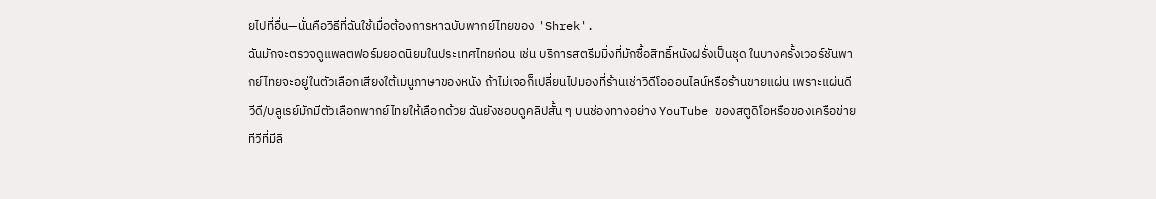ยไปที่อื่น—นั่นคือวิธีที่ฉันใช้เมื่อต้องการหาฉบับพากย์ไทยของ 'Shrek'.
ฉันมักจะตรวจดูแพลตฟอร์มยอดนิยมในประเทศไทยก่อน เช่น บริการสตรีมมิ่งที่มักซื้อสิทธิ์หนังฝรั่งเป็นชุด ในบางครั้งเวอร์ชันพากย์ไทยจะอยู่ในตัวเลือกเสียงใต้เมนูภาษาของหนัง ถ้าไม่เจอก็เปลี่ยนไปมองที่ร้านเช่าวิดีโอออนไลน์หรือร้านขายแผ่น เพราะแผ่นดีวีดี/บลูเรย์มักมีตัวเลือกพากย์ไทยให้เลือกด้วย ฉันยังชอบดูคลิปสั้น ๆ บนช่องทางอย่าง YouTube ของสตูดิโอหรือของเครือข่ายทีวีที่มีลิ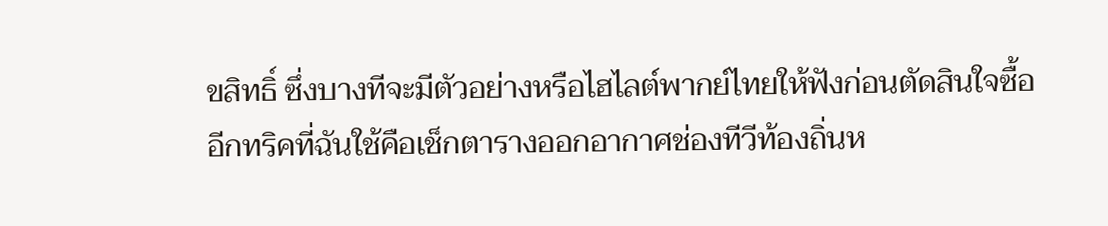ขสิทธิ์ ซึ่งบางทีจะมีตัวอย่างหรือไฮไลต์พากย์ไทยให้ฟังก่อนตัดสินใจซื้อ
อีกทริคที่ฉันใช้คือเช็กตารางออกอากาศช่องทีวีท้องถิ่นห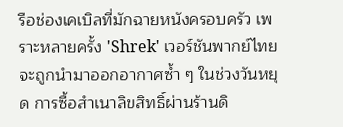รือช่องเคเบิลที่มักฉายหนังครอบครัว เพราะหลายครั้ง 'Shrek' เวอร์ชันพากย์ไทยจะถูกนำมาออกอากาศซ้ำ ๆ ในช่วงวันหยุด การซื้อสำเนาลิขสิทธิ์ผ่านร้านดิ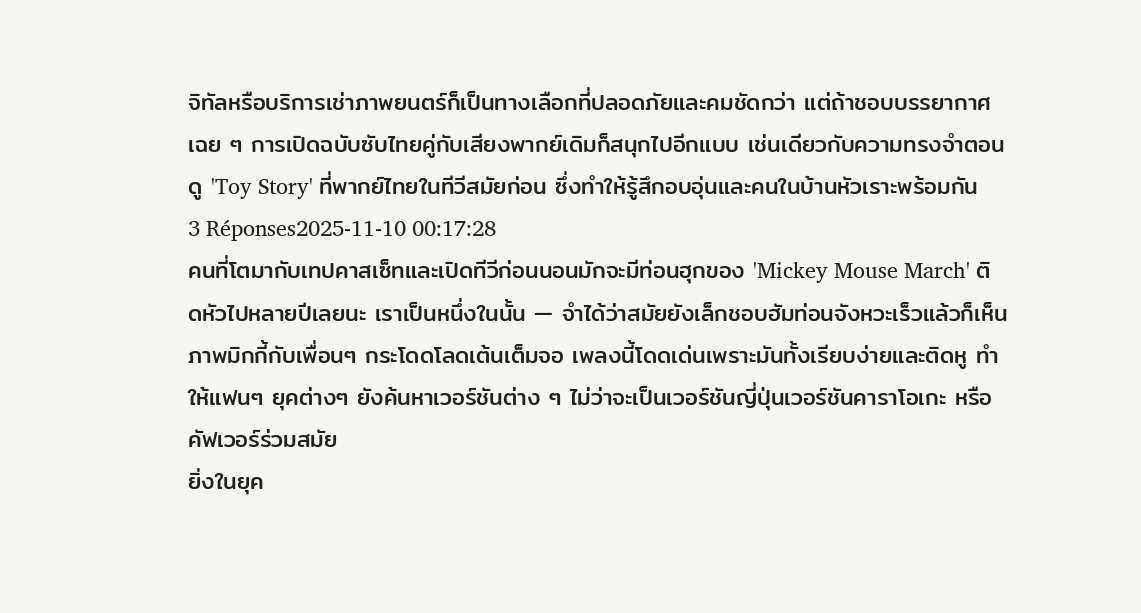จิทัลหรือบริการเช่าภาพยนตร์ก็เป็นทางเลือกที่ปลอดภัยและคมชัดกว่า แต่ถ้าชอบบรรยากาศเฉย ๆ การเปิดฉบับซับไทยคู่กับเสียงพากย์เดิมก็สนุกไปอีกแบบ เช่นเดียวกับความทรงจำตอนดู 'Toy Story' ที่พากย์ไทยในทีวีสมัยก่อน ซึ่งทำให้รู้สึกอบอุ่นและคนในบ้านหัวเราะพร้อมกัน
3 Réponses2025-11-10 00:17:28
คนที่โตมากับเทปคาสเซ็ทและเปิดทีวีก่อนนอนมักจะมีท่อนฮุกของ 'Mickey Mouse March' ติดหัวไปหลายปีเลยนะ เราเป็นหนึ่งในนั้น — จำได้ว่าสมัยยังเล็กชอบฮัมท่อนจังหวะเร็วแล้วก็เห็นภาพมิกกี้กับเพื่อนๆ กระโดดโลดเต้นเต็มจอ เพลงนี้โดดเด่นเพราะมันทั้งเรียบง่ายและติดหู ทำให้แฟนๆ ยุคต่างๆ ยังค้นหาเวอร์ชันต่าง ๆ ไม่ว่าจะเป็นเวอร์ชันญี่ปุ่นเวอร์ชันคาราโอเกะ หรือคัฟเวอร์ร่วมสมัย
ยิ่งในยุค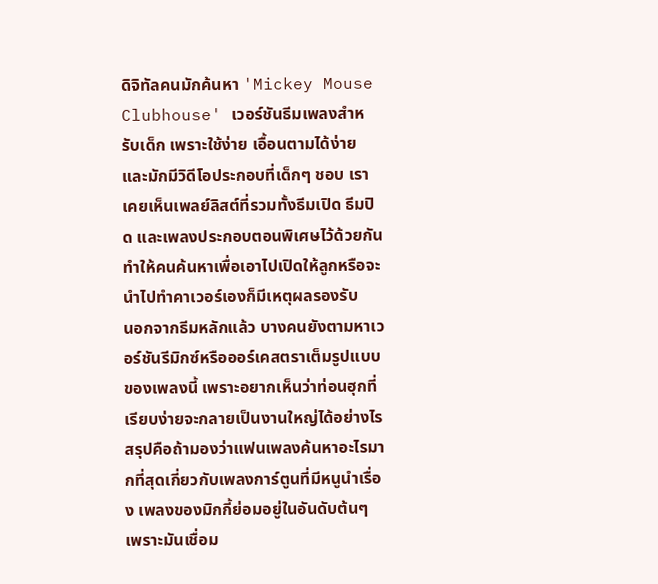ดิจิทัลคนมักค้นหา 'Mickey Mouse Clubhouse' เวอร์ชันธีมเพลงสำหรับเด็ก เพราะใช้ง่าย เอื้อนตามได้ง่าย และมักมีวิดีโอประกอบที่เด็กๆ ชอบ เราเคยเห็นเพลย์ลิสต์ที่รวมทั้งธีมเปิด ธีมปิด และเพลงประกอบตอนพิเศษไว้ด้วยกัน ทำให้คนค้นหาเพื่อเอาไปเปิดให้ลูกหรือจะนำไปทำคาเวอร์เองก็มีเหตุผลรองรับ
นอกจากธีมหลักแล้ว บางคนยังตามหาเวอร์ชันรีมิกซ์หรือออร์เคสตราเต็มรูปแบบของเพลงนี้ เพราะอยากเห็นว่าท่อนฮุกที่เรียบง่ายจะกลายเป็นงานใหญ่ได้อย่างไร สรุปคือถ้ามองว่าแฟนเพลงค้นหาอะไรมากที่สุดเกี่ยวกับเพลงการ์ตูนที่มีหนูนำเรื่อง เพลงของมิกกี้ย่อมอยู่ในอันดับต้นๆ เพราะมันเชื่อม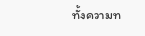ทั้งความท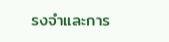รงจำและการ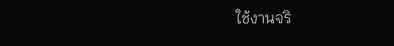ใช้งานจริ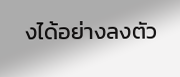งได้อย่างลงตัว